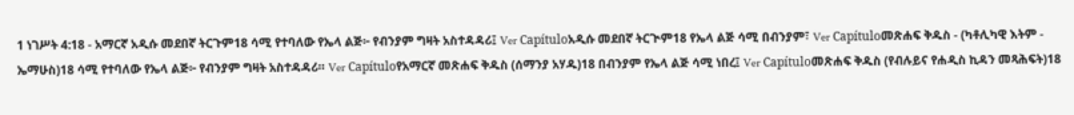1 ነገሥት 4:18 - አማርኛ አዲሱ መደበኛ ትርጉም18 ሳሚ የተባለው የኤላ ልጅ፦ የብንያም ግዛት አስተዳዳሪ፤ Ver Capítuloአዲሱ መደበኛ ትርጒም18 የኤላ ልጅ ሳሚ በብንያም፣ Ver Capítuloመጽሐፍ ቅዱስ - (ካቶሊካዊ እትም - ኤማሁስ)18 ሳሚ የተባለው የኤላ ልጅ፦ የብንያም ግዛት አስተዳዳሪ። Ver Capítuloየአማርኛ መጽሐፍ ቅዱስ (ሰማንያ አሃዱ)18 በብንያም የኤላ ልጅ ሳሚ ነበረ፤ Ver Capítuloመጽሐፍ ቅዱስ (የብሉይና የሐዲስ ኪዳን መጻሕፍት)18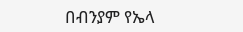በብንያም የኤላ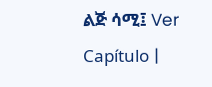ልጅ ሳሚ፤ Ver Capítulo |